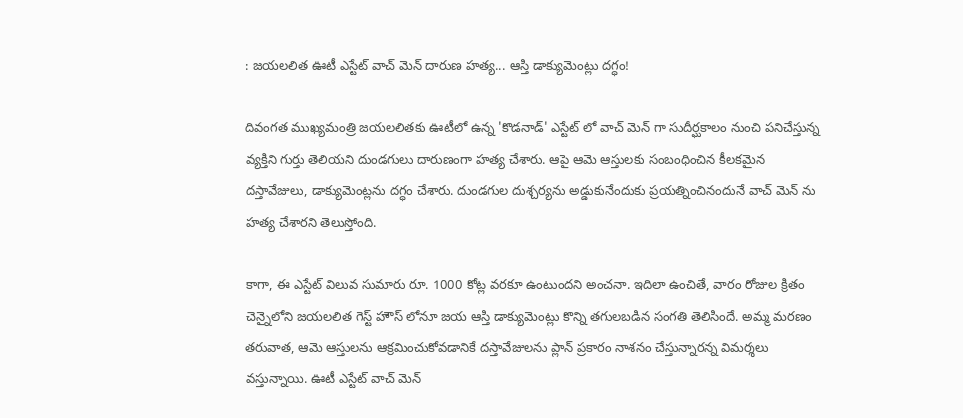: జయలలిత ఊటీ ఎస్టేట్ వాచ్ మెన్ దారుణ హత్య... ఆస్తి డాక్యుమెంట్లు దగ్ధం!

దివంగత ముఖ్యమంత్రి జయలలితకు ఊటీలో ఉన్న 'కొడనాడ్' ఎస్టేట్ లో వాచ్ మెన్ గా సుదీర్ఘకాలం నుంచి పనిచేస్తున్న వ్యక్తిని గుర్తు తెలియని దుండగులు దారుణంగా హత్య చేశారు. ఆపై ఆమె ఆస్తులకు సంబంధించిన కీలకమైన దస్తావేజులు, డాక్యుమెంట్లను దగ్ధం చేశారు. దుండగుల దుశ్చర్యను అడ్డుకునేందుకు ప్రయత్నించినందునే వాచ్ మెన్ ను హత్య చేశారని తెలుస్తోంది.

కాగా, ఈ ఎస్టేట్ విలువ సుమారు రూ. 1000 కోట్ల వరకూ ఉంటుందని అంచనా. ఇదిలా ఉంచితే, వారం రోజుల క్రితం చెన్నైలోని జయలలిత గెస్ట్ హౌస్ లోనూ జయ ఆస్తి డాక్యుమెంట్లు కొన్ని తగులబడిన సంగతి తెలిసిందే. అమ్మ మరణం తరువాత, ఆమె ఆస్తులను ఆక్రమించుకోవడానికే దస్తావేజులను ప్లాన్ ప్రకారం నాశనం చేస్తున్నారన్న విమర్శలు వస్తున్నాయి. ఊటీ ఎస్టేట్ వాచ్ మెన్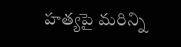హత్యపై మరిన్ని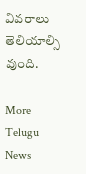వివరాలు తెలియాల్సి వుంది.

More Telugu News